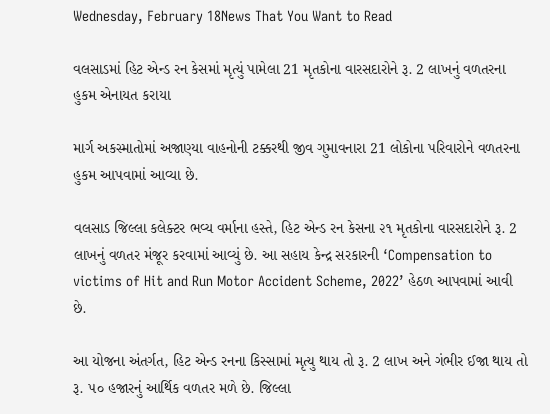Wednesday, February 18News That You Want to Read

વલસાડમાં હિટ એન્ડ રન કેસમાં મૃત્યું પામેલા 21 મૃતકોના વારસદારોને રૂ. 2 લાખનું વળતરના હુકમ એનાયત કરાયા

માર્ગ અકસ્માતોમાં અજાણ્યા વાહનોની ટક્કરથી જીવ ગુમાવનારા 21 લોકોના પરિવારોને વળતરના હુકમ આપવામાં આવ્યા છે.

વલસાડ જિલ્લા કલેક્ટર ભવ્ય વર્માના હસ્તે, હિટ એન્ડ રન કેસના ૨૧ મૃતકોના વારસદારોને રૂ. 2 લાખનું વળતર મંજૂર કરવામાં આવ્યું છે. આ સહાય કેન્દ્ર સરકારની ‘Compensation to victims of Hit and Run Motor Accident Scheme, 2022’ હેઠળ આપવામાં આવી છે.

આ યોજના અંતર્ગત, હિટ એન્ડ રનના કિસ્સામાં મૃત્યુ થાય તો રૂ. 2 લાખ અને ગંભીર ઈજા થાય તો રૂ. ૫૦ હજારનું આર્થિક વળતર મળે છે. જિલ્લા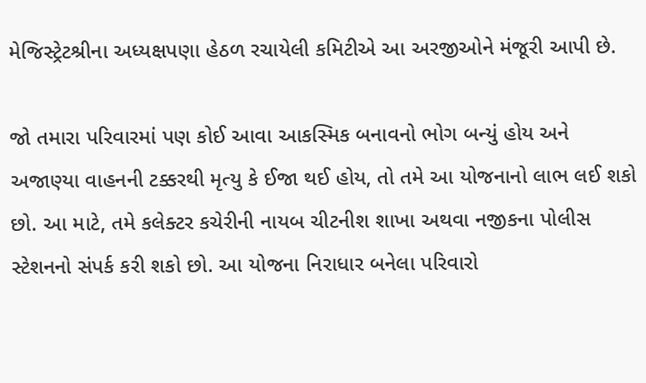મેજિસ્ટ્રેટશ્રીના અધ્યક્ષપણા હેઠળ રચાયેલી કમિટીએ આ અરજીઓને મંજૂરી આપી છે.

જો તમારા પરિવારમાં પણ કોઈ આવા આકસ્મિક બનાવનો ભોગ બન્યું હોય અને અજાણ્યા વાહનની ટક્કરથી મૃત્યુ કે ઈજા થઈ હોય, તો તમે આ યોજનાનો લાભ લઈ શકો છો. આ માટે, તમે કલેક્ટર કચેરીની નાયબ ચીટનીશ શાખા અથવા નજીકના પોલીસ સ્ટેશનનો સંપર્ક કરી શકો છો. આ યોજના નિરાધાર બનેલા પરિવારો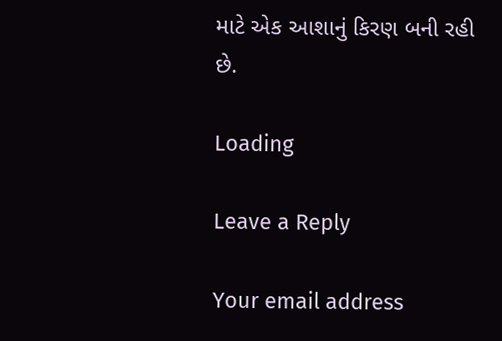માટે એક આશાનું કિરણ બની રહી છે.

Loading

Leave a Reply

Your email address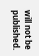will not be published.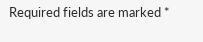Required fields are marked *